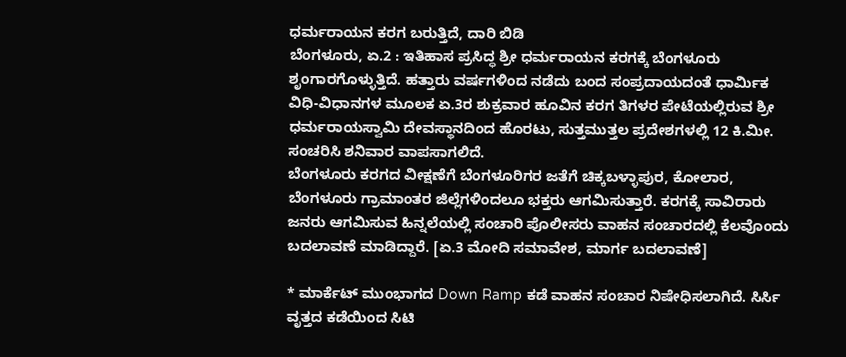ಧರ್ಮರಾಯನ ಕರಗ ಬರುತ್ತಿದೆ, ದಾರಿ ಬಿಡಿ
ಬೆಂಗಳೂರು, ಏ.2 : ಇತಿಹಾಸ ಪ್ರಸಿದ್ಧ ಶ್ರೀ ಧರ್ಮರಾಯನ ಕರಗಕ್ಕೆ ಬೆಂಗಳೂರು ಶೃಂಗಾರಗೊಳ್ಳುತ್ತಿದೆ. ಹತ್ತಾರು ವರ್ಷಗಳಿಂದ ನಡೆದು ಬಂದ ಸಂಪ್ರದಾಯದಂತೆ ಧಾರ್ಮಿಕ ವಿಧಿ-ವಿಧಾನಗಳ ಮೂಲಕ ಏ.3ರ ಶುಕ್ರವಾರ ಹೂವಿನ ಕರಗ ತಿಗಳರ ಪೇಟೆಯಲ್ಲಿರುವ ಶ್ರೀ ಧರ್ಮರಾಯಸ್ವಾಮಿ ದೇವಸ್ಥಾನದಿಂದ ಹೊರಟು, ಸುತ್ತಮುತ್ತಲ ಪ್ರದೇಶಗಳಲ್ಲಿ 12 ಕಿ.ಮೀ. ಸಂಚರಿಸಿ ಶನಿವಾರ ವಾಪಸಾಗಲಿದೆ.
ಬೆಂಗಳೂರು ಕರಗದ ವೀಕ್ಷಣೆಗೆ ಬೆಂಗಳೂರಿಗರ ಜತೆಗೆ ಚಿಕ್ಕಬಳ್ಳಾಪುರ, ಕೋಲಾರ, ಬೆಂಗಳೂರು ಗ್ರಾಮಾಂತರ ಜಿಲ್ಲೆಗಳಿಂದಲೂ ಭಕ್ತರು ಆಗಮಿಸುತ್ತಾರೆ. ಕರಗಕ್ಕೆ ಸಾವಿರಾರು ಜನರು ಆಗಮಿಸುವ ಹಿನ್ನಲೆಯಲ್ಲಿ ಸಂಚಾರಿ ಪೊಲೀಸರು ವಾಹನ ಸಂಚಾರದಲ್ಲಿ ಕೆಲವೊಂದು ಬದಲಾವಣೆ ಮಾಡಿದ್ದಾರೆ. [ಏ.3 ಮೋದಿ ಸಮಾವೇಶ, ಮಾರ್ಗ ಬದಲಾವಣೆ]

* ಮಾರ್ಕೆಟ್ ಮುಂಭಾಗದ Down Ramp ಕಡೆ ವಾಹನ ಸಂಚಾರ ನಿಷೇಧಿಸಲಾಗಿದೆ. ಸಿರ್ಸಿ ವೃತ್ತದ ಕಡೆಯಿಂದ ಸಿಟಿ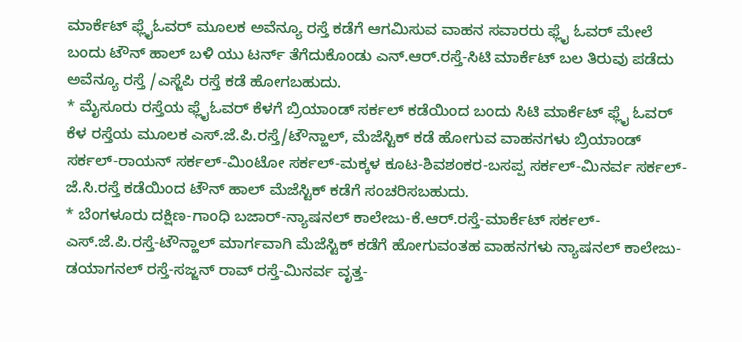ಮಾರ್ಕೆಟ್ ಫ್ಲೈಓವರ್ ಮೂಲಕ ಅವೆನ್ಯೂ ರಸ್ತೆ ಕಡೆಗೆ ಆಗಮಿಸುವ ವಾಹನ ಸವಾರರು ಫ್ಲೈ ಓವರ್ ಮೇಲೆ ಬಂದು ಟೌನ್ ಹಾಲ್ ಬಳಿ ಯು ಟರ್ನ್ ತೆಗೆದುಕೊಂಡು ಎನ್.ಆರ್.ರಸ್ತೆ-ಸಿಟಿ ಮಾರ್ಕೆಟ್ ಬಲ ತಿರುವು ಪಡೆದು ಅವೆನ್ಯೂ ರಸ್ತೆ /ಎಸ್ಜೆಪಿ ರಸ್ತೆ ಕಡೆ ಹೋಗಬಹುದು.
* ಮೈಸೂರು ರಸ್ತೆಯ ಫ್ಲೈಓವರ್ ಕೆಳಗೆ ಬ್ರಿಯಾಂಡ್ ಸರ್ಕಲ್ ಕಡೆಯಿಂದ ಬಂದು ಸಿಟಿ ಮಾರ್ಕೆಟ್ ಫ್ಲೈ ಓವರ್ ಕೆಳ ರಸ್ತೆಯ ಮೂಲಕ ಎಸ್.ಜೆ.ಪಿ.ರಸ್ತೆ/ಟೌನ್ಹಾಲ್, ಮೆಜೆಸ್ಟಿಕ್ ಕಡೆ ಹೋಗುವ ವಾಹನಗಳು ಬ್ರಿಯಾಂಡ್ ಸರ್ಕಲ್-ರಾಯನ್ ಸರ್ಕಲ್-ಮಿಂಟೋ ಸರ್ಕಲ್-ಮಕ್ಕಳ ಕೂಟ-ಶಿವಶಂಕರ-ಬಸಪ್ಪ ಸರ್ಕಲ್-ಮಿನರ್ವ ಸರ್ಕಲ್-ಜೆ.ಸಿ.ರಸ್ತೆ ಕಡೆಯಿಂದ ಟೌನ್ ಹಾಲ್ ಮೆಜೆಸ್ಟಿಕ್ ಕಡೆಗೆ ಸಂಚರಿಸಬಹುದು.
* ಬೆಂಗಳೂರು ದಕ್ಷಿಣ-ಗಾಂಧಿ ಬಜಾರ್-ನ್ಯಾಷನಲ್ ಕಾಲೇಜು-ಕೆ.ಆರ್.ರಸ್ತೆ-ಮಾರ್ಕೆಟ್ ಸರ್ಕಲ್-ಎಸ್.ಜೆ.ಪಿ.ರಸ್ತೆ-ಟೌನ್ಹಾಲ್ ಮಾರ್ಗವಾಗಿ ಮೆಜೆಸ್ಟಿಕ್ ಕಡೆಗೆ ಹೋಗುವಂತಹ ವಾಹನಗಳು ನ್ಯಾಷನಲ್ ಕಾಲೇಜು-ಡಯಾಗನಲ್ ರಸ್ತೆ-ಸಜ್ಜನ್ ರಾವ್ ರಸ್ತೆ-ಮಿನರ್ವ ವೃತ್ತ-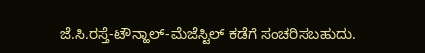ಜೆ.ಸಿ.ರಸ್ತೆ-ಟೌನ್ಹಾಲ್-ಮೆಜೆಸ್ಟಿಲ್ ಕಡೆಗೆ ಸಂಚರಿಸಬಹುದು.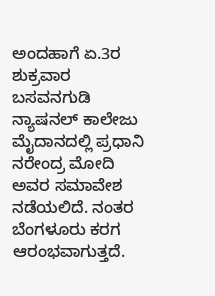ಅಂದಹಾಗೆ ಏ.3ರ ಶುಕ್ರವಾರ ಬಸವನಗುಡಿ ನ್ಯಾಷನಲ್ ಕಾಲೇಜು ಮೈದಾನದಲ್ಲಿ ಪ್ರಧಾನಿ ನರೇಂದ್ರ ಮೋದಿ ಅವರ ಸಮಾವೇಶ ನಡೆಯಲಿದೆ. ನಂತರ ಬೆಂಗಳೂರು ಕರಗ ಆರಂಭವಾಗುತ್ತದೆ.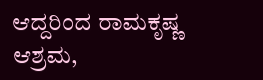ಆದ್ದರಿಂದ ರಾಮಕೃಷ್ಣ ಆಶ್ರಮ,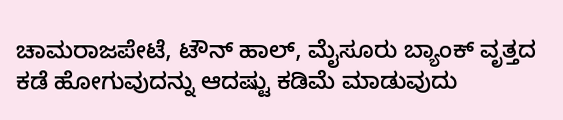ಚಾಮರಾಜಪೇಟೆ, ಟೌನ್ ಹಾಲ್, ಮೈಸೂರು ಬ್ಯಾಂಕ್ ವೃತ್ತದ ಕಡೆ ಹೋಗುವುದನ್ನು ಆದಷ್ಟು ಕಡಿಮೆ ಮಾಡುವುದು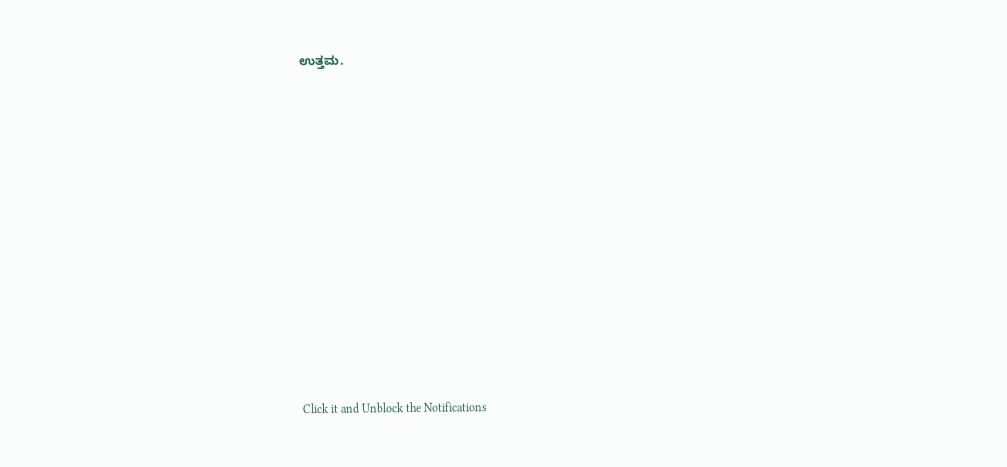ಉತ್ತಮ.












Click it and Unblock the Notifications